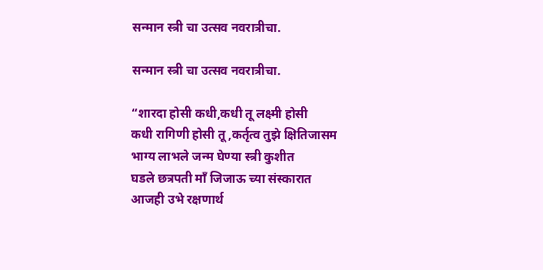सन्मान स्त्री चा उत्सव नवरात्रीचा.

सन्मान स्त्री चा उत्सव नवरात्रीचा.

“शारदा होसी कधी,कधी तू लक्ष्मी होसी
कधी रागिणी होसी तू,कर्तृत्व तुझे क्षितिजासम
भाग्य लाभले जन्म घेण्या स्त्री कुशीत
घडले छत्रपती माँ जिजाऊ च्या संस्कारात
आजही उभे रक्षणार्थ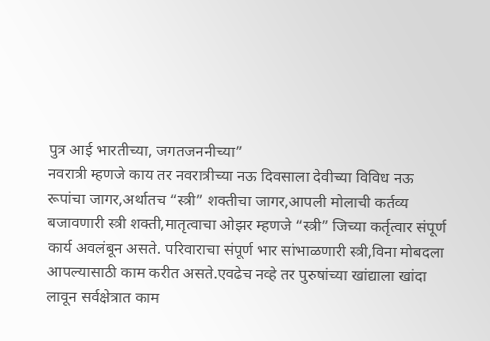पुत्र आई भारतीच्या, जगतजननीच्या”
नवरात्री म्हणजे काय तर नवरात्रीच्या नऊ दिवसाला देवीच्या विविध नऊ रूपांचा जागर,अर्थातच “स्त्री” शक्तीचा जागर,आपली मोलाची कर्तव्य बजावणारी स्त्री शक्ती,मातृत्वाचा ओझर म्हणजे “स्त्री” जिच्या कर्तृत्वार संपूर्ण कार्य अवलंबून असते. परिवाराचा संपूर्ण भार सांभाळणारी स्त्री,विना मोबदला आपल्यासाठी काम करीत असते.एवढेच नव्हे तर पुरुषांच्या खांद्याला खांदा लावून सर्वक्षेत्रात काम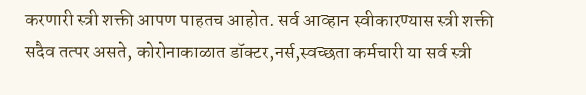करणारी स्त्री शक्ती आपण पाहतच आहोत. सर्व आव्हान स्वीकारण्यास स्त्री शक्ती सदैव तत्पर असते, कोरोनाकाळात डॉक्टर,नर्स,स्वच्छता कर्मचारी या सर्व स्त्री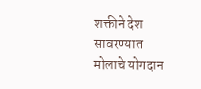शक्तीने देश सावरण्यात मोलाचे योगदान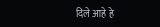दिले आहे हे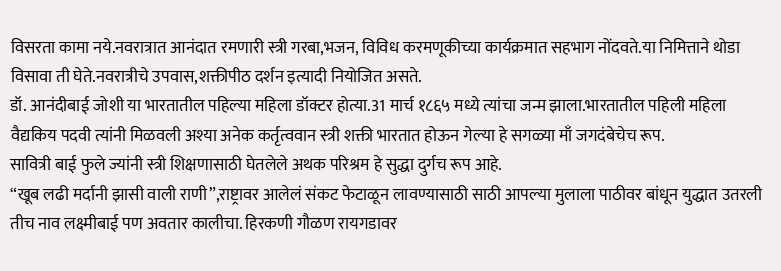विसरता कामा नये.नवरात्रात आनंदात रमणारी स्त्री गरबा,भजन, विविध करमणूकीच्या कार्यक्रमात सहभाग नोंदवते.या निमित्ताने थोडा विसावा ती घेते.नवरात्रीचे उपवास,शक्तीपीठ दर्शन इत्यादी नियोजित असते.
डॉ. आनंदीबाई जोशी या भारतातील पहिल्या महिला डॉक्टर होत्या.31 मार्च १८६५ मध्ये त्यांचा जन्म झाला.भारतातील पहिली महिला वैद्यकिय पदवी त्यांनी मिळवली अश्या अनेक कर्तृत्ववान स्त्री शक्ती भारतात होऊन गेल्या हे सगळ्या माँ जगदंबेचेच रूप.
सावित्री बाई फुले ज्यांनी स्त्री शिक्षणासाठी घेतलेले अथक परिश्रम हे सुद्धा दुर्गच रूप आहे.
“खूब लढी मर्दानी झासी वाली राणी”,राष्ट्रावर आलेलं संकट फेटाळून लावण्यासाठी साठी आपल्या मुलाला पाठीवर बांधून युद्धात उतरली तीच नाव लक्ष्मीबाई पण अवतार कालीचा. हिरकणी गौळण रायगडावर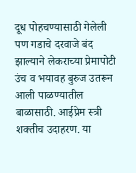दूध पोहचण्यासाठी गेलेली पण गडाचे दरवाजे बंद झाल्याने लेकराच्या प्रेमापोटी उंच व भयावह बुरुज उतरून आली पाळण्यातील बाळासाठी. आईप्रेम स्त्री शक्तीच उदाहरण. या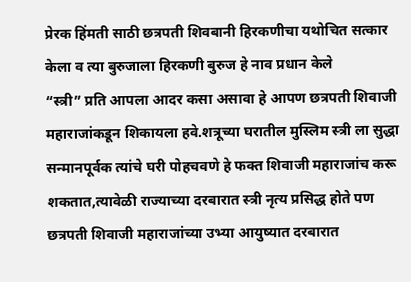प्रेरक हिंमती साठी छत्रपती शिवबानी हिरकणीचा यथोचित सत्कार केला व त्या बुरुजाला हिरकणी बुरुज हे नाव प्रधान केले
“स्त्री” प्रति आपला आदर कसा असावा हे आपण छत्रपती शिवाजी महाराजांकडून शिकायला हवे.शत्रूच्या घरातील मुस्लिम स्त्री ला सुद्धा सन्मानपूर्वक त्यांचे घरी पोहचवणे हे फक्त शिवाजी महाराजांच करू शकतात,त्यावेळी राज्याच्या दरबारात स्त्री नृत्य प्रसिद्ध होते पण छत्रपती शिवाजी महाराजांच्या उभ्या आयुष्यात दरबारात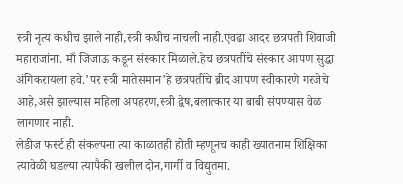स्त्री नृत्य कधीच झाले नाही,स्त्री कधीच नाचली नाही.एवढा आदर छत्रपती शिवाजी महाराजांना. माँ जिजाऊ कडून संस्कार मिळाले.हेच छत्रपतींचे संस्कार आपण सुद्धा अंगिकरायला हवे.’पर स्त्री मातेसमान’हे छत्रपतींचे ब्रीद आपण स्वीकारणे गरजेचे आहे,असे झाल्यास महिला अपहरण,स्त्री द्वेष,बलात्कार या बाबी संपण्यास वेळ लागणार नाही.
लेडीज फर्स्ट ही संकल्पना त्या काळातही होती म्हणूनच काही ख्यातनाम शिक्षिका त्यावेळी घडल्या त्यापैकी खलील दोन,गार्गी व विद्युतमा.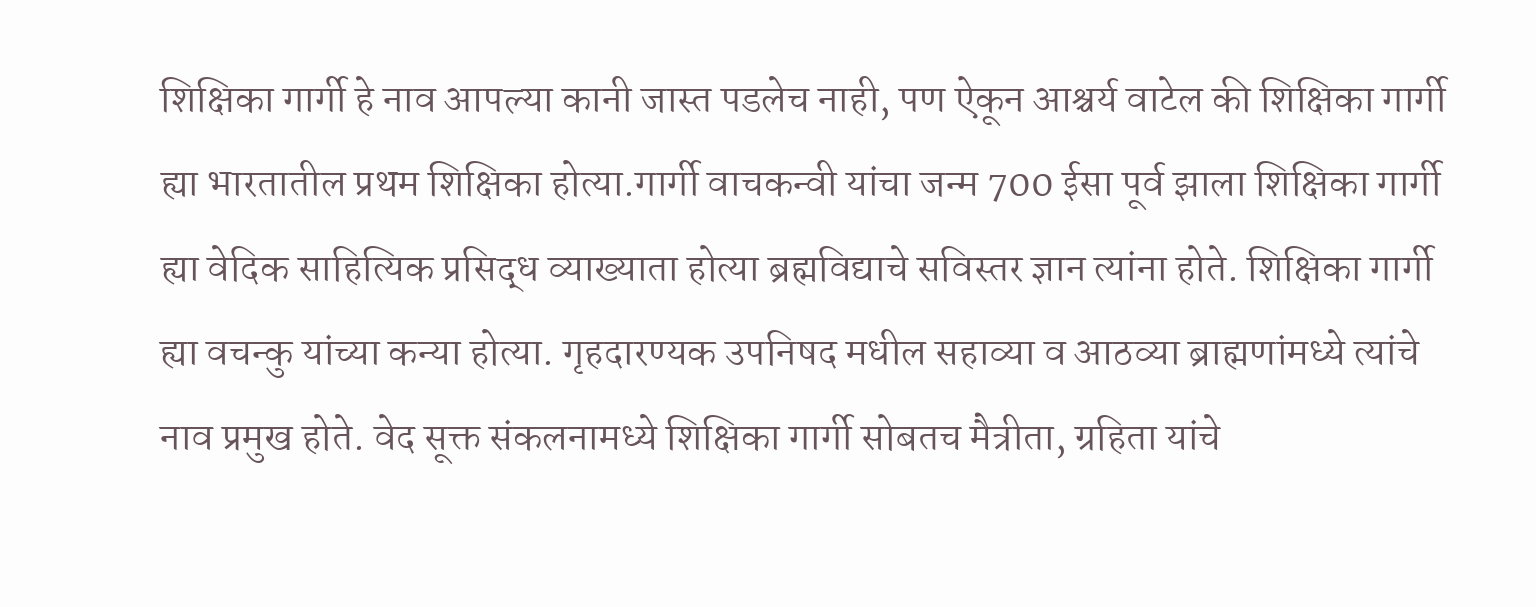शिक्षिका गार्गी हे नाव आपल्या कानी जास्त पडलेच नाही, पण ऐकून आश्चर्य वाटेल की शिक्षिका गार्गी ह्या भारतातील प्रथम शिक्षिका होत्या.गार्गी वाचकन्वी यांचा जन्म 700 ईसा पूर्व झाला शिक्षिका गार्गी ह्या वेदिक साहित्यिक प्रसिद्ध व्याख्याता होत्या ब्रह्मविद्याचे सविस्तर ज्ञान त्यांना होते. शिक्षिका गार्गी ह्या वचन्कु यांच्या कन्या होत्या. गृहदारण्यक उपनिषद मधील सहाव्या व आठव्या ब्राह्मणांमध्ये त्यांचे नाव प्रमुख होते. वेद सूक्त संकलनामध्ये शिक्षिका गार्गी सोबतच मैत्रीता, ग्रहिता यांचे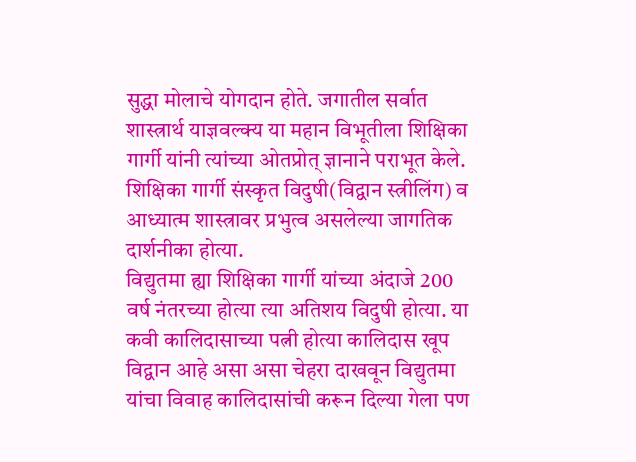सुद्धा मोलाचे योगदान होते. जगातील सर्वात शास्त्रार्थ याज्ञवल्क्य या महान विभूतीला शिक्षिका गार्गी यांनी त्यांच्या ओतप्रोत् ज्ञानाने पराभूत केले. शिक्षिका गार्गी संस्कृत विदुषी(विद्वान स्त्रीलिंग) व आध्यात्म शास्त्रावर प्रभुत्व असलेल्या जागतिक दार्शनीका होत्या.
विद्युतमा ह्या शिक्षिका गार्गी यांच्या अंदाजे 200 वर्ष नंतरच्या होत्या त्या अतिशय विदुषी होत्या. या कवी कालिदासाच्या पत्नी होत्या कालिदास खूप विद्वान आहे असा असा चेहरा दाखवून विद्युतमा यांचा विवाह कालिदासांची करून दिल्या गेला पण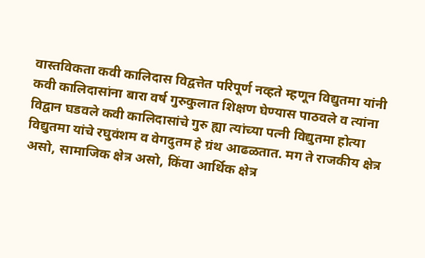वास्तविकता कवी कालिदास विद्वत्तेत परिपूर्ण नव्हते म्हणून विद्युतमा यांनी कवी कालिदासांना बारा वर्ष गुरुकुलात शिक्षण घेण्यास पाठवले व त्यांना विद्वान घडवले कवी कालिदासांचे गुरु ह्या त्यांच्या पत्नी विद्युतमा होत्या विद्युतमा यांचे रघुवंशम व वेगदुतम हे ग्रंथ आढळतात. मग ते राजकीय क्षेत्र असो, सामाजिक क्षेत्र असो, किंवा आर्थिक क्षेत्र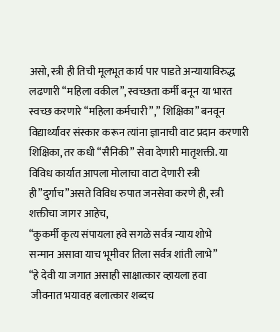असो, स्त्री ही तिची मूलभूत कार्य पार पाडते अन्यायाविरुद्ध लढणारी “महिला वकील”, स्वच्छता कर्मी बनून या भारत स्वच्छ करणारे “महिला कर्मचारी”,” शिक्षिका” बनवून विद्यार्थ्यांवर संस्कार करून त्यांना ज्ञानाची वाट प्रदान करणारी शिक्षिका, तर कधी “सैनिकी” सेवा देणारी मातृशक्ती. या विविध कार्यात आपला मोलाचा वाटा देणारी स्त्री ही”दुर्गाच”असते विविध रुपात जनसेवा करणे ही, स्त्री शक्तीचा जागर आहेच,
“कुकर्मी कृत्य संपायला हवे सगळे सर्वत्र न्याय शोभे
सन्मान असावा याच भूमीवर तिला सर्वत्र शांती लाभे”
“हे देवी या जगात असाही साक्षात्कार व्हायला हवा
 जीवनात भयावह बलात्कार शब्दच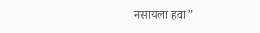नसायला हवा”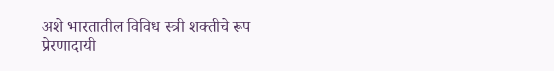अशे भारतातील विविध स्त्री शक्तीचे रूप प्रेरणादायी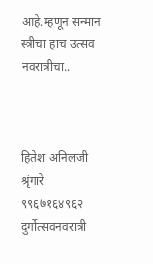आहे.म्हणून सन्मान स्त्रीचा हाच उत्सव नवरात्रीचा..



हितेश अनिलजी श्रृंगारे
९९६७१६४९६२
दुर्गोत्सवनवरात्री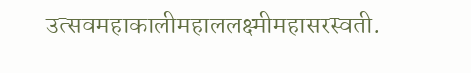उत्सवमहाकालीमहाललक्ष्मीमहासरस्वती.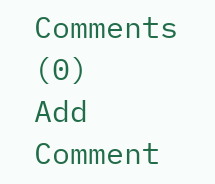Comments (0)
Add Comment